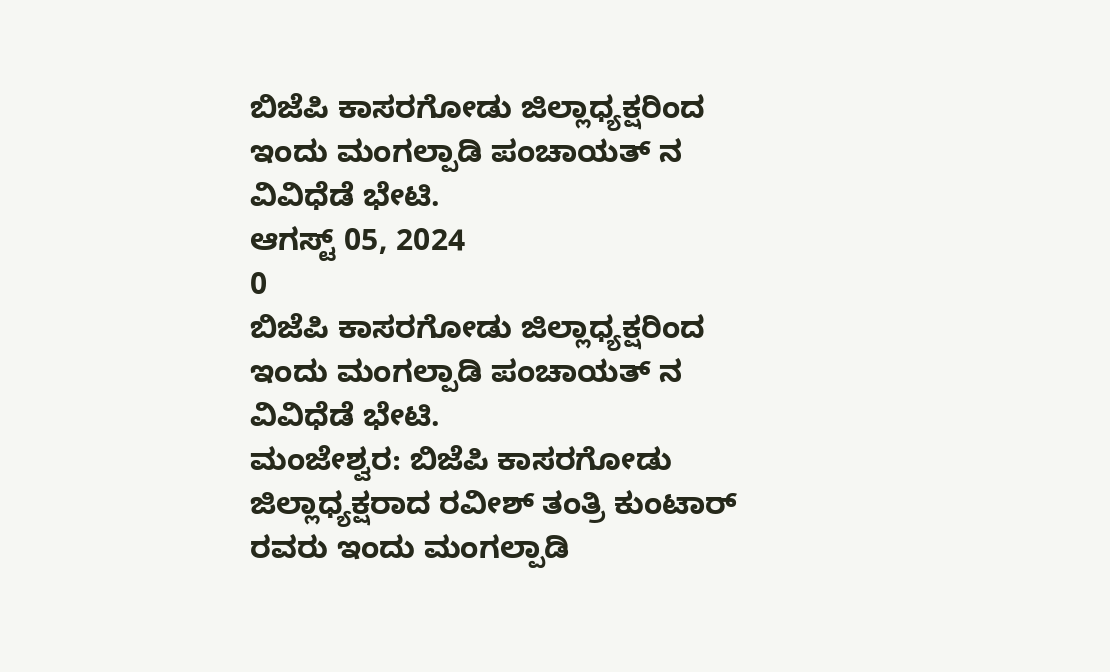ಬಿಜೆಪಿ ಕಾಸರಗೋಡು ಜಿಲ್ಲಾಧ್ಯಕ್ಷರಿಂದ ಇಂದು ಮಂಗಲ್ಪಾಡಿ ಪಂಚಾಯತ್ ನ ವಿವಿಧೆಡೆ ಭೇಟಿ.
ಆಗಸ್ಟ್ 05, 2024
0
ಬಿಜೆಪಿ ಕಾಸರಗೋಡು ಜಿಲ್ಲಾಧ್ಯಕ್ಷರಿಂದ ಇಂದು ಮಂಗಲ್ಪಾಡಿ ಪಂಚಾಯತ್ ನ ವಿವಿಧೆಡೆ ಭೇಟಿ.
ಮಂಜೇಶ್ವರ: ಬಿಜೆಪಿ ಕಾಸರಗೋಡು ಜಿಲ್ಲಾಧ್ಯಕ್ಷರಾದ ರವೀಶ್ ತಂತ್ರಿ ಕುಂಟಾರ್ ರವರು ಇಂದು ಮಂಗಲ್ಪಾಡಿ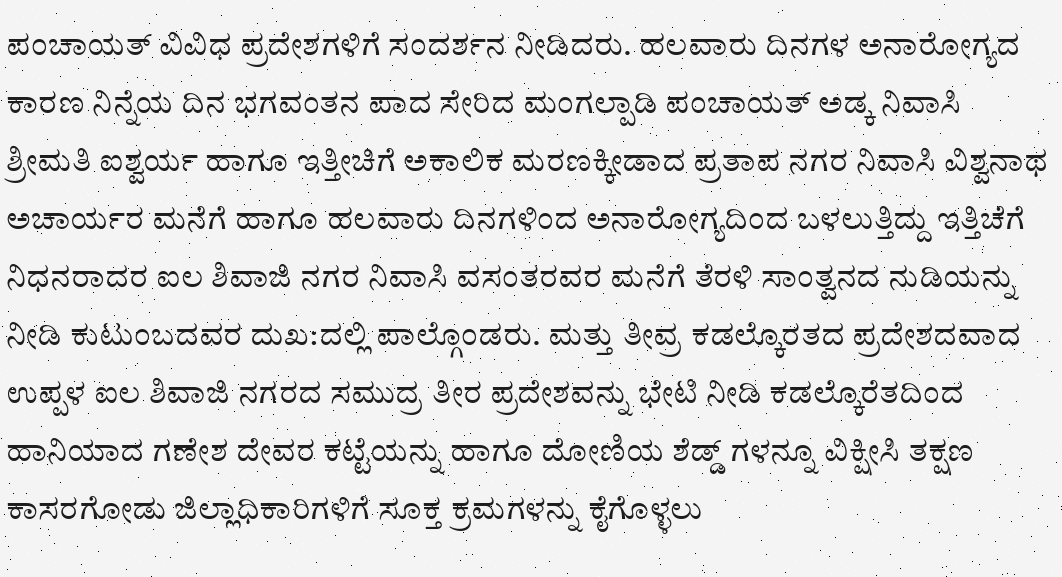ಪಂಚಾಯತ್ ವಿವಿಧ ಪ್ರದೇಶಗಳಿಗೆ ಸಂದರ್ಶನ ನೀಡಿದರು. ಹಲವಾರು ದಿನಗಳ ಅನಾರೋಗ್ಯದ ಕಾರಣ ನಿನ್ನೆಯ ದಿನ ಭಗವಂತನ ಪಾದ ಸೇರಿದ ಮಂಗಲ್ಪಾಡಿ ಪಂಚಾಯತ್ ಅಡ್ಕ ನಿವಾಸಿ ಶ್ರೀಮತಿ ಐಶ್ವರ್ಯ ಹಾಗೂ ಇತ್ತೀಚಿಗೆ ಅಕಾಲಿಕ ಮರಣಕ್ಕೀಡಾದ ಪ್ರತಾಪ ನಗರ ನಿವಾಸಿ ವಿಶ್ವನಾಥ ಅಚಾರ್ಯರ ಮನೆಗೆ ಹಾಗೂ ಹಲವಾರು ದಿನಗಳಿಂದ ಅನಾರೋಗ್ಯದಿಂದ ಬಳಲುತ್ತಿದ್ದು ಇತ್ತಿಚೆಗೆ ನಿಧನರಾದರ ಐಲ ಶಿವಾಜಿ ನಗರ ನಿವಾಸಿ ವಸಂತರವರ ಮನೆಗೆ ತೆರಳಿ ಸಾಂತ್ವನದ ನುಡಿಯನ್ನು ನೀಡಿ ಕುಟುಂಬದವರ ದುಖ:ದಲ್ಲಿ ಪಾಲ್ಗೊಂಡರು. ಮತ್ತು ತೀವ್ರ ಕಡಲ್ಕೊರತದ ಪ್ರದೇಶದವಾದ ಉಪ್ಪಳ ಐಲ ಶಿವಾಜಿ ನಗರದ ಸಮುದ್ರ ತೀರ ಪ್ರದೇಶವನ್ನು ಭೇಟಿ ನೀಡಿ ಕಡಲ್ಕೊರೆತದಿಂದ ಹಾನಿಯಾದ ಗಣೇಶ ದೇವರ ಕಟ್ಟೆಯನ್ನು ಹಾಗೂ ದೋಣಿಯ ಶೆಡ್ಡ್ ಗಳನ್ನೂ ವಿಕ್ಷೀಸಿ ತಕ್ಷಣ ಕಾಸರಗೋಡು ಜಿಲ್ಲಾಧಿಕಾರಿಗಳಿಗೆ ಸೂಕ್ತ ಕ್ರಮಗಳನ್ನು ಕೈಗೊಳ್ಳಲು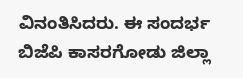ವಿನಂತಿಸಿದರು. ಈ ಸಂದರ್ಭ ಬಿಜೆಪಿ ಕಾಸರಗೋಡು ಜಿಲ್ಲಾ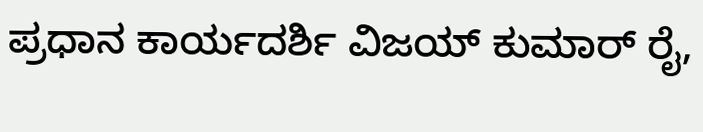ಪ್ರಧಾನ ಕಾರ್ಯದರ್ಶಿ ವಿಜಯ್ ಕುಮಾರ್ ರೈ,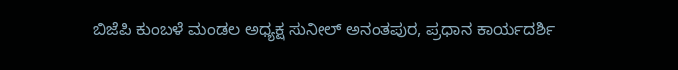ಬಿಜೆಪಿ ಕುಂಬಳೆ ಮಂಡಲ ಅಧ್ಯಕ್ಷ ಸುನೀಲ್ ಅನಂತಪುರ, ಪ್ರಧಾನ ಕಾರ್ಯದರ್ಶಿ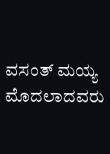ವಸಂತ್ ಮಯ್ಯ ಮೊದಲಾದವರು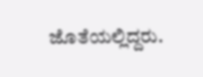ಜೊತೆಯಲ್ಲಿದ್ದರು.